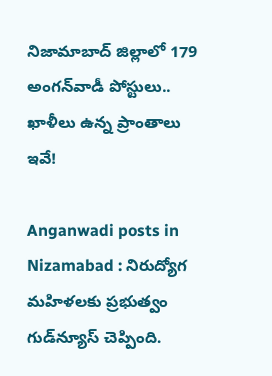నిజామాబాద్ జిల్లాలో 179 అంగన్‌వాడీ పోస్టులు.. ఖాళీలు ఉన్న ప్రాంతాలు ఇవే!

Anganwadi posts in Nizamabad : నిరుద్యోగ మహిళలకు ప్రభుత్వం గుడ్‌న్యూస్ చెప్పింది.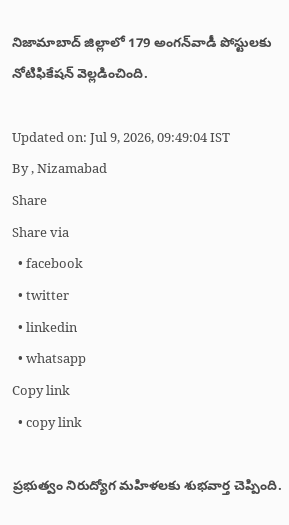నిజామాబాద్ జిల్లాలో 179 అంగన్‌వాడీ పోస్టులకు నోటిఫికేషన్ వెల్లడించింది.

Updated on: Jul 9, 2026, 09:49:04 IST
By , Nizamabad
Share
Share via
  • facebook
  • twitter
  • linkedin
  • whatsapp
Copy link
  • copy link

ప్రభుత్వం నిరుద్యోగ మహిళలకు శుభవార్త చెప్పింది.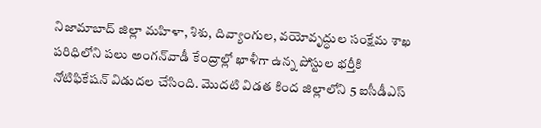నిజామాబాద్‌ జిల్లా మహిళా, శిశు, దివ్యాంగుల, వయోవృద్ధుల సంక్షేమ శాఖ పరిధిలోని పలు అంగన్‌వాడీ కేంద్రాల్లో ఖాళీగా ఉన్న పోస్టుల భర్తీకి నోటిఫికేషన్ విడుదల చేసింది. మొదటి విడత కింద జిల్లాలోని 5 ఐసీడీఎస్‌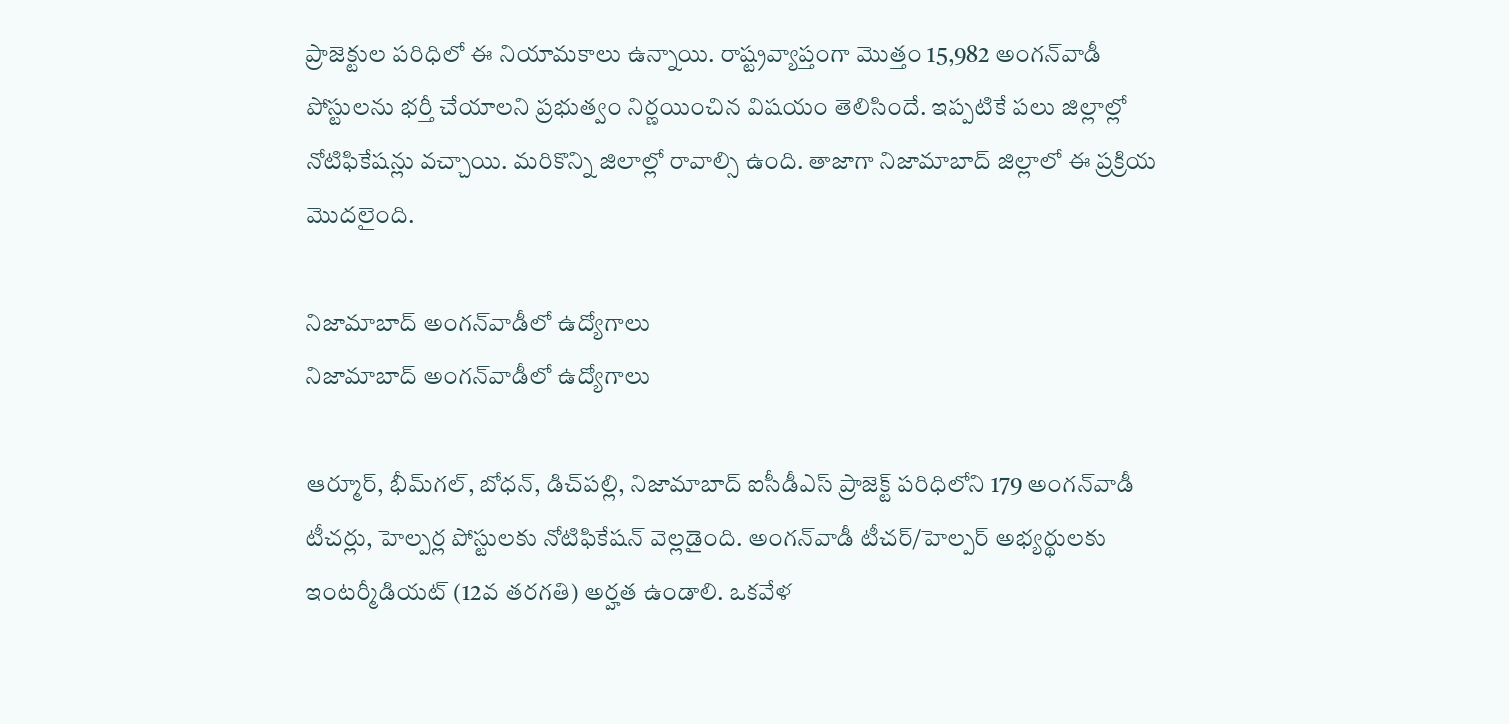ప్రాజెక్టుల పరిధిలో ఈ నియామకాలు ఉన్నాయి. రాష్ట్రవ్యాప్తంగా మొత్తం 15,982 అంగన్‌వాడీ పోస్టులను భర్తీ చేయాలని ప్రభుత్వం నిర్ణయించిన విషయం తెలిసిందే. ఇప్పటికే పలు జిల్లాల్లో నోటిఫికేషన్లు వచ్చాయి. మరికొన్ని జిలాల్లో రావాల్సి ఉంది. తాజాగా నిజామాబాద్ జిల్లాలో ఈ ప్రక్రియ మెుదలైంది.

నిజామాబాద్ అంగన్‌వాడీలో ఉద్యోగాలు
నిజామాబాద్ అంగన్‌వాడీలో ఉద్యోగాలు

ఆర్మూర్, భీమ్‌గల్, బోధన్, డిచ్‌పల్లి, నిజామాబాద్ ఐసీడీఎస్ ప్రాజెక్ట్ పరిధిలోని 179 అంగన్‌వాడీ టీచర్లు, హెల్పర్ల పోస్టులకు నోటిఫికేషన్ వెల్లడైంది. అంగన్‌వాడీ టీచర్/హెల్పర్ అభ్యర్థులకు ఇంటర్మీడియట్ (12వ తరగతి) అర్హత ఉండాలి. ఒకవేళ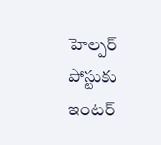హెల్పర్ పోస్టుకు ఇంటర్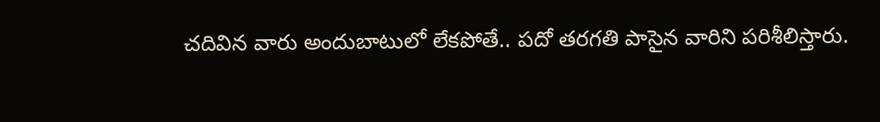చదివిన వారు అందుబాటులో లేకపోతే.. పదో తరగతి పాసైన వారిని పరిశీలిస్తారు.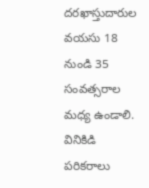దరఖాస్తుదారుల వయసు 18 నుండి 35 సంవత్సరాల మధ్య ఉండాలి. వినికిడి పరికరాలు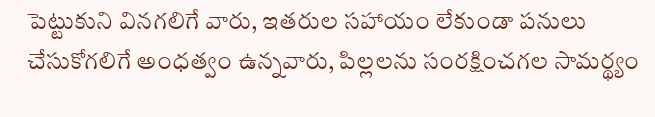పెట్టుకుని వినగలిగే వారు, ఇతరుల సహాయం లేకుండా పనులు చేసుకోగలిగే అంధత్వం ఉన్నవారు, పిల్లలను సంరక్షించగల సామర్థ్యం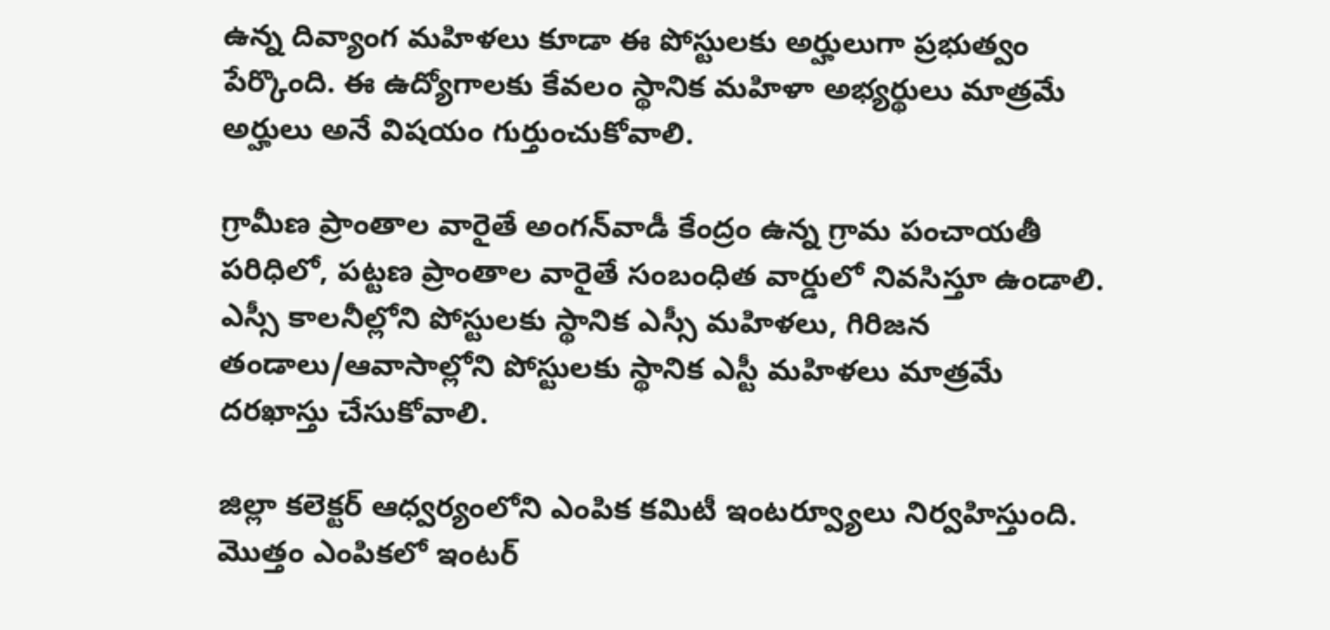ఉన్న దివ్యాంగ మహిళలు కూడా ఈ పోస్టులకు అర్హులుగా ప్రభుత్వం పేర్కొంది. ఈ ఉద్యోగాలకు కేవలం స్థానిక మహిళా అభ్యర్థులు మాత్రమే అర్హులు అనే విషయం గుర్తుంచుకోవాలి.

గ్రామీణ ప్రాంతాల వారైతే అంగన్‌వాడీ కేంద్రం ఉన్న గ్రామ పంచాయతీ పరిధిలో, పట్టణ ప్రాంతాల వారైతే సంబంధిత వార్డులో నివసిస్తూ ఉండాలి. ఎస్సీ కాలనీల్లోని పోస్టులకు స్థానిక ఎస్సీ మహిళలు, గిరిజన తండాలు/ఆవాసాల్లోని పోస్టులకు స్థానిక ఎస్టీ మహిళలు మాత్రమే దరఖాస్తు చేసుకోవాలి.

జిల్లా కలెక్టర్ ఆధ్వర్యంలోని ఎంపిక కమిటీ ఇంటర్వ్యూలు నిర్వహిస్తుంది. మొత్తం ఎంపికలో ఇంటర్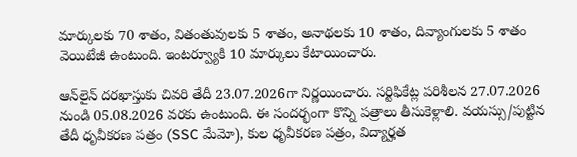మార్కులకు 70 శాతం, వితంతువులకు 5 శాతం, అనాథలకు 10 శాతం, దివ్యాంగులకు 5 శాతం వెయిటేజీ ఉంటుంది. ఇంటర్వ్యూకి 10 మార్కులు కేటాయించారు.

ఆన్‌లైన్ దరఖాస్తుకు చివరి తేదీ 23.07.2026గా నిర్ణయించారు. సర్టిఫికేట్ల పరిశీలన 27.07.2026 నుండి 05.08.2026 వరకు ఉంటుంది. ఈ సందర్భంగా కొన్ని పత్రాలు తీసుకెళ్లాలి. వయస్సు/పుట్టిన తేదీ ధృవీకరణ పత్రం (SSC మేమో), కుల ధృవీకరణ పత్రం, విద్యార్హత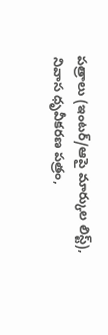పత్రాలు (ఇంటర్/ఆపై మార్కుల లిస్ట్), నివాస ధృవీకరణ పత్రం,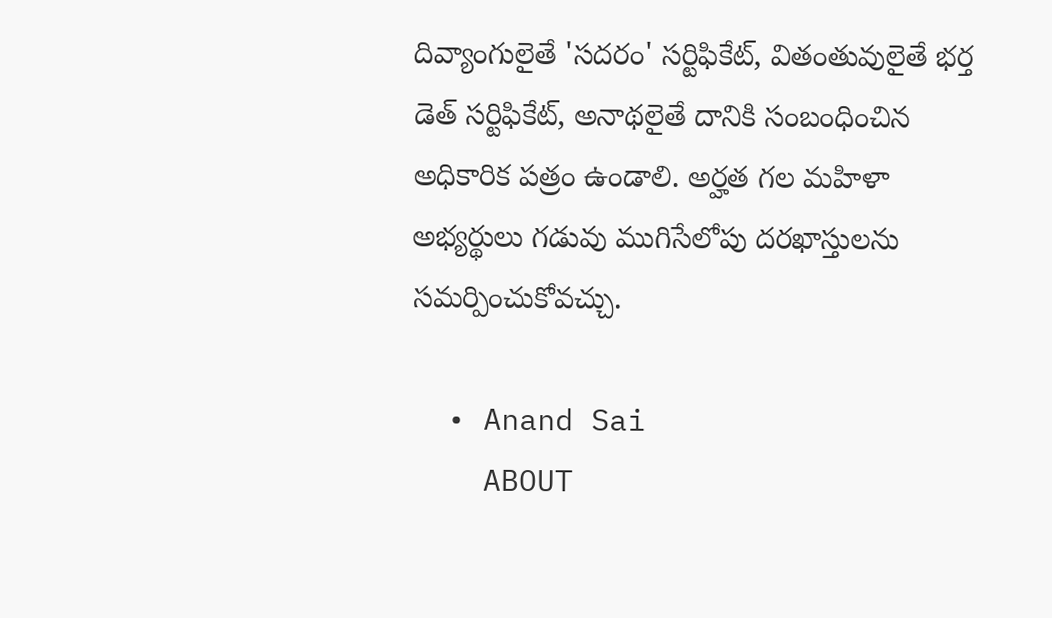దివ్యాంగులైతే 'సదరం' సర్టిఫికేట్, వితంతువులైతే భర్త డెత్ సర్టిఫికేట్, అనాథలైతే దానికి సంబంధించిన అధికారిక పత్రం ఉండాలి. అర్హత గల మహిళా అభ్యర్థులు గడువు ముగిసేలోపు దరఖాస్తులను సమర్పించుకోవచ్చు.

  • Anand Sai
    ABOUT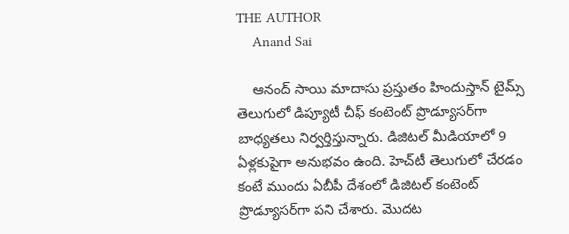THE AUTHOR
    Anand Sai

    ఆనంద్ సాయి మాదాసు ప్రస్తుతం హిందుస్తాన్ టైమ్స్ తెలుగులో డిప్యూటీ చీఫ్ కంటెంట్ ప్రొడ్యూసర్‌గా బాధ్యతలు నిర్వర్తిస్తున్నారు. డిజిటల్ మీడియాలో 9 ఏళ్లకుపైగా అనుభవం ఉంది. హెచ్‌టీ తెలుగులో చేరడం కంటే ముందు ఏబీపీ దేశంలో డిజిటల్ కంటెంట్ ప్రొడ్యూసర్‌గా పని చేశారు. మెుదట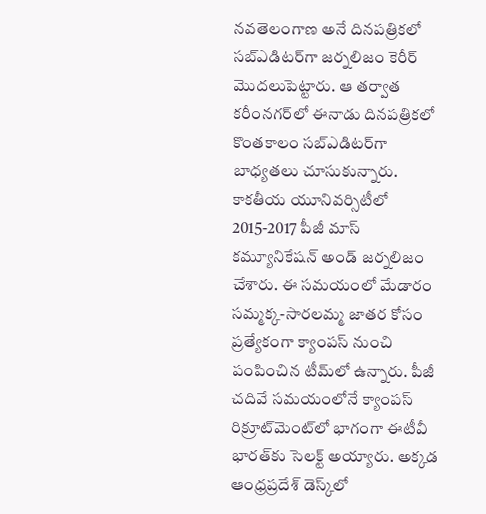నవతెలంగాణ అనే దినపత్రికలో సబ్ఎడిటర్‌గా జర్నలిజం కెరీర్ మెుదలుపెట్టారు. ఆ తర్వాత కరీంనగర్‌లో ఈనాడు దినపత్రికలో కొంతకాలం సబ్‌ఎడిటర్‌గా బాధ్యతలు చూసుకున్నారు. కాకతీయ యూనివర్సిటీలో 2015-2017 పీజీ మాస్ కమ్యూనికేషన్ అండ్ జర్నలిజం చేశారు. ఈ సమయంలో మేడారం సమ్మక్క-సారలమ్మ జాతర కోసం ప్రత్యేకంగా క్యాంపస్ నుంచి పంపించిన టీమ్‌లో ఉన్నారు. పీజీ చదివే సమయంలోనే క్యాంపస్ రిక్రూట్‌మెంట్‌లో భాగంగా ఈటీవీ భారత్‌కు సెలక్ట్ అయ్యారు. అక్కడ ఆంధ్రప్రదేశ్‌ డెస్క్‌లో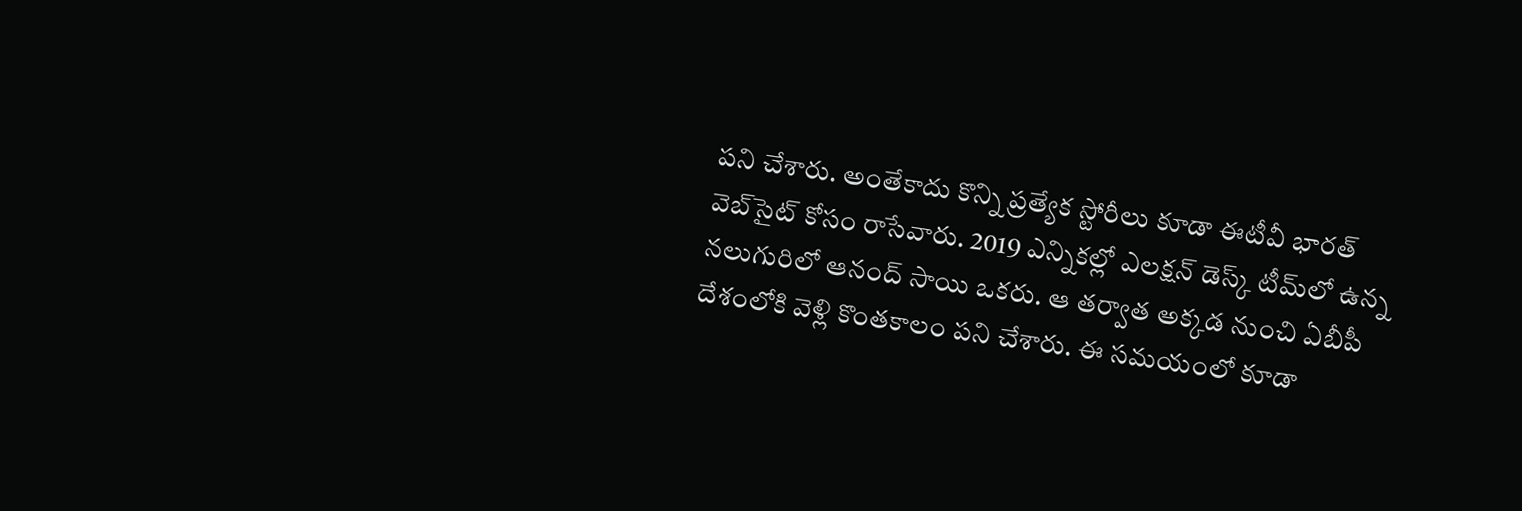పని చేశారు. అంతేకాదు కొన్ని ప్రత్యేక స్టోరీలు కూడా ఈటీవీ భారత్ వెబ్‌సైట్ కోసం రాసేవారు. 2019 ఎన్నికల్లో ఎలక్షన్ డెస్క్‌ టీమ్‌లో ఉన్న నలుగురిలో ఆనంద్ సాయి ఒకరు. ఆ తర్వాత అక్కడ నుంచి ఏబీపీ దేశంలోకి వెళ్లి కొంతకాలం పని చేశారు. ఈ సమయంలో కూడా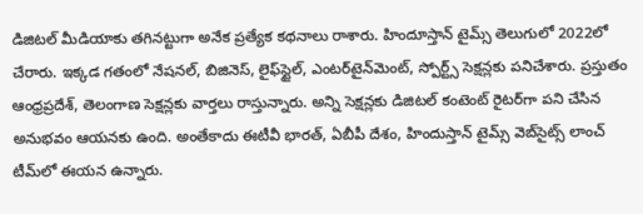డిజిటల్ మీడియాకు తగినట్టుగా అనేక ప్రత్యేక కథనాలు రాశారు. హిందూస్తాన్ టైమ్స్‌ తెలుగులో 2022లో చేరారు. ఇక్కడ గతంలో నేషనల్, బిజినెస్, లైఫ్‌స్టైల్, ఎంటర్‌టైన్‌మెంట్‌, స్పోర్ట్స్‌ సెక్షన్లకు పనిచేశారు. ప్రస్తుతం ఆంధ్రప్రదేశ్, తెలంగాణ సెక్షన్లకు వార్తలు రాస్తున్నారు. అన్ని సెక్షన్లకు డిజిటల్ కంటెంట్ రైటర్‌గా పని చేసిన అనుభవం ఆయనకు ఉంది. అంతేకాదు ఈటీవీ భారత్, ఏబీపీ దేశం, హిందుస్తాన్ టైమ్స్ వెబ్‌సైట్స్ లాంచ్ టీమ్‌లో ఈయన ఉన్నారు.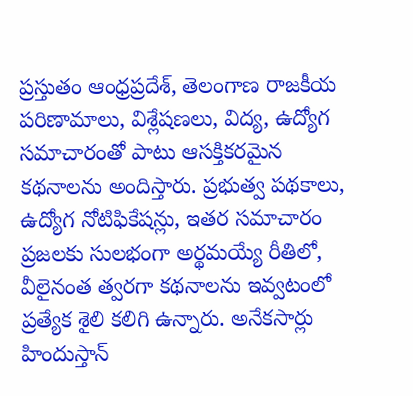ప్రస్తుతం ఆంధ్రప్రదేశ్, తెలంగాణ రాజకీయ పరిణామాలు, విశ్లేషణలు, విద్య, ఉద్యోగ సమాచారంతో పాటు ఆసక్తికరమైన కథనాలను అందిస్తారు. ప్రభుత్వ పథకాలు, ఉద్యోగ నోటిఫికేషన్లు, ఇతర సమాచారం ప్రజలకు సులభంగా అర్థమయ్యే రీతిలో, వీలైనంత త్వరగా కథనాలను ఇవ్వటంలో ప్రత్యేక శైలి కలిగి ఉన్నారు. అనేకసార్లు హిందుస్తాన్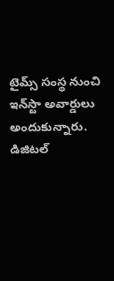టైమ్స్ సంస్థ నుంచి ఇన్‌స్టా అవార్డులు అందుకున్నారు. డిజిటల్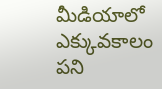మీడియాలో ఎక్కువకాలం పని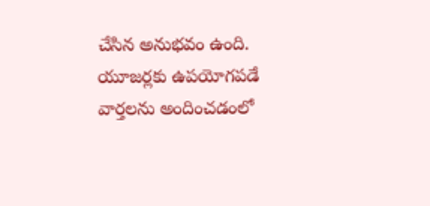చేసిన అనుభవం ఉంది. యూజర్లకు ఉపయోగపడే వార్తలను అందించడంలో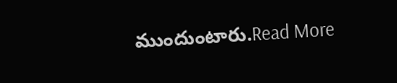ముందుంటారు.Read More